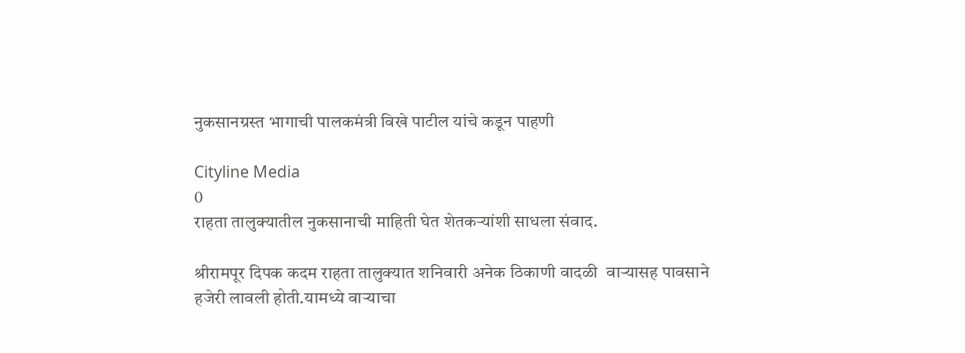नुकसानग्रस्त भागाची पालकमंत्री विखे पाटील यांचे कडून पाहणी

Cityline Media
0
राहता तालुक्यातील नुकसानाची माहिती घेत शेतकऱ्यांशी साधला संवाद.

श्रीरामपूर दिपक कदम राहता तालुक्यात शनिवारी अनेक ठिकाणी वादळी  वाऱ्यासह पावसाने हजेरी लावली होती.यामध्ये वाऱ्याचा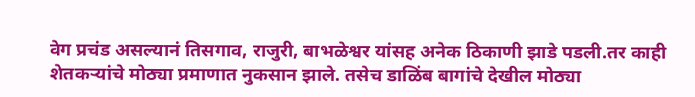वेग प्रचंड असल्यानं तिसगाव, राजुरी, बाभळेश्वर यांसह अनेक ठिकाणी झाडे पडली.तर काही शेतकऱ्यांचे मोठ्या प्रमाणात नुकसान झाले. तसेच डाळिंब बागांचे देखील मोठ्या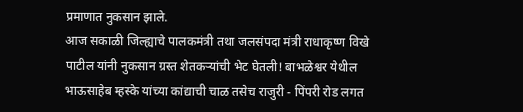प्रमाणात नुकसान झाले.
आज सकाळी जिल्ह्याचे पालकमंत्री तथा जलसंपदा मंत्री राधाकृष्ण विखे पाटील यांनी नुकसान ग्रस्त शेतकऱ्यांची भेट घेतली! बाभळेश्वर येथील भाऊसाहेब म्हस्के यांच्या कांद्याची चाळ तसेच राजुरी - पिंपरी रोड लगत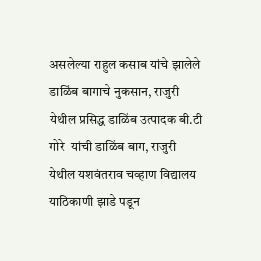असलेल्या राहुल कसाब यांचे झालेले डाळिंब बागाचे नुकसान, राजुरी येथील प्रसिद्ध डाळिंब उत्पादक बी.टी गोरे  यांची डाळिंब बाग, राजुरी येथील यशवंतराव चव्हाण विद्यालय याठिकाणी झाडे पडून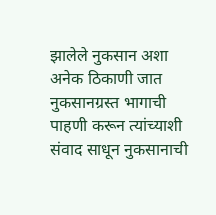झालेले नुकसान अशा अनेक ठिकाणी जात नुकसानग्रस्त भागाची पाहणी करून त्यांच्याशी संवाद साधून नुकसानाची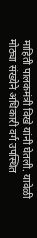माहिती पालकमंत्री विखे यांनी घेतली. यावेळी मोठ्या संख्येने अधिकारी वर्ग उपस्थित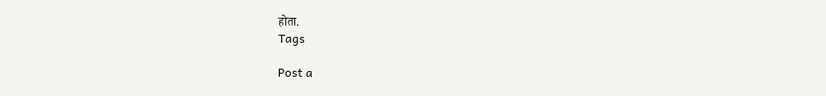होता.
Tags

Post a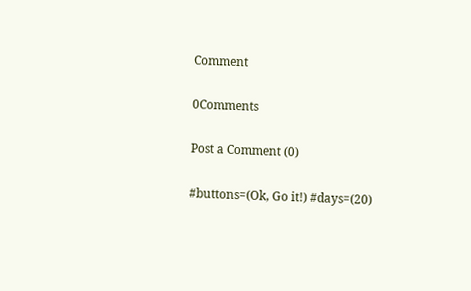Comment

0Comments

Post a Comment (0)

#buttons=(Ok, Go it!) #days=(20)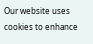Our website uses cookies to enhance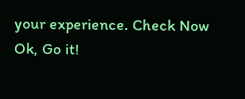your experience. Check Now
Ok, Go it!